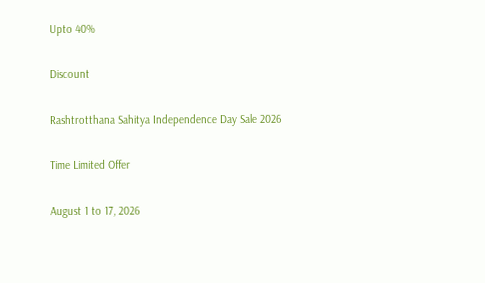Upto 40%

Discount

Rashtrotthana Sahitya Independence Day Sale 2026

Time Limited Offer

August 1 to 17, 2026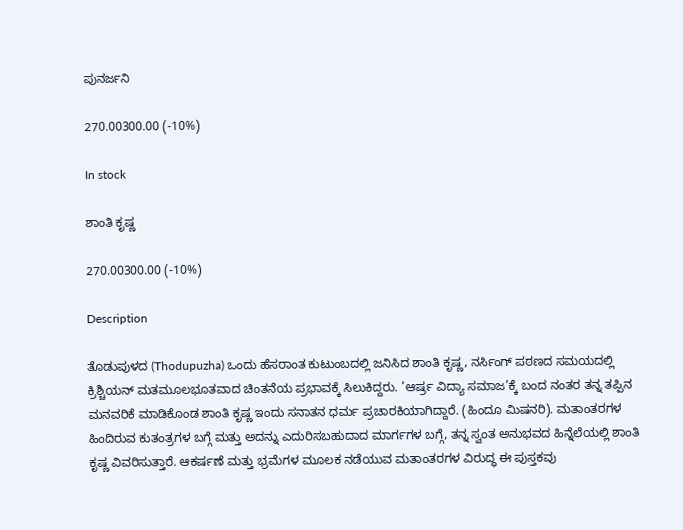ಪುನರ್ಜನಿ

270.00300.00 (-10%)

In stock

ಶಾಂತಿ ಕೃಷ್ಣ

270.00300.00 (-10%)

Description

ತೊಡುಪುಳದ (Thodupuzha) ಒಂದು ಹೆಸರಾಂತ ಕುಟುಂಬದಲ್ಲಿ ಜನಿಸಿದ ಶಾಂತಿ ಕೃಷ್ಣ, ನರ್ಸಿಂಗ್ ಪಠಣದ ಸಮಯದಲ್ಲಿ ಕ್ರಿಶ್ಚಿಯನ್ ಮತಮೂಲಭೂತವಾದ ಚಿಂತನೆಯ ಪ್ರಭಾವಕ್ಕೆ ಸಿಲುಕಿದ್ದರು. ’ಆರ್ಷ್ರ ವಿದ್ಯಾ ಸಮಾಜ’ಕ್ಕೆ ಬಂದ ನಂತರ ತನ್ನ ತಪ್ಪಿನ ಮನವರಿಕೆ ಮಾಡಿಕೊಂಡ ಶಾಂತಿ ಕೃಷ್ಣ ಇಂದು ಸನಾತನ ಧರ್ಮ ಪ್ರಚಾರಕಿಯಾಗಿದ್ದಾರೆ. (ಹಿಂದೂ ಮಿಷನರಿ). ಮತಾಂತರಗಳ ಹಿಂದಿರುವ ಕುತಂತ್ರಗಳ ಬಗ್ಗೆ ಮತ್ತು ಅದನ್ನು ಎದುರಿಸಬಹುದಾದ ಮಾರ್ಗಗಳ ಬಗ್ಗೆ, ತನ್ನ ಸ್ವಂತ ಅನುಭವದ ಹಿನ್ನೆಲೆಯಲ್ಲಿ ಶಾಂತಿ ಕೃಷ್ಣ ವಿವರಿಸುತ್ತಾರೆ. ಆಕರ್ಷಣೆ ಮತ್ತು ಭ್ರಮೆಗಳ ಮೂಲಕ ನಡೆಯುವ ಮತಾಂತರಗಳ ವಿರುದ್ಧ ಈ ಪುಸ್ತಕವು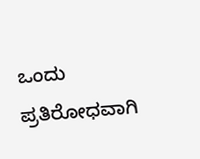ಒಂದು ಪ್ರತಿರೋಧವಾಗಿ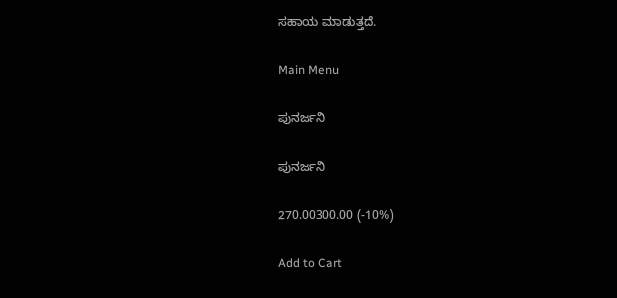ಸಹಾಯ ಮಾಡುತ್ತದೆ.

Main Menu

ಪುನರ್ಜನಿ

ಪುನರ್ಜನಿ

270.00300.00 (-10%)

Add to Cart